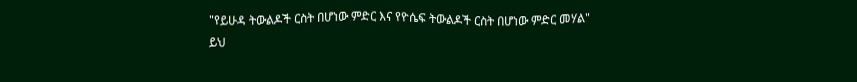"የይሁዳ ትውልዶች ርስት በሆነው ምድር እና የዮሴፍ ትውልዶች ርስት በሆነው ምድር መሃል"
ይህ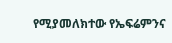የሚያመለክተው የኤፍሬምንና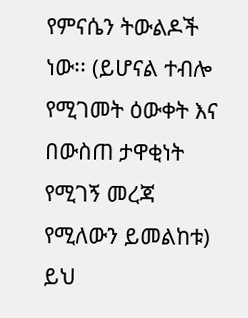የምናሴን ትውልዶች ነው፡፡ (ይሆናል ተብሎ የሚገመት ዕውቀት እና በውስጠ ታዋቂነት የሚገኝ መረጃ የሚለውን ይመልከቱ)
ይህ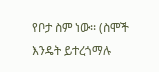የቦታ ስም ነው፡፡ (ስሞች እንዴት ይተረጎማሉ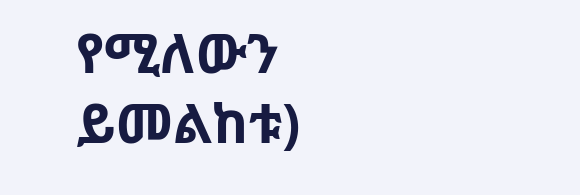የሚለውን ይመልከቱ)